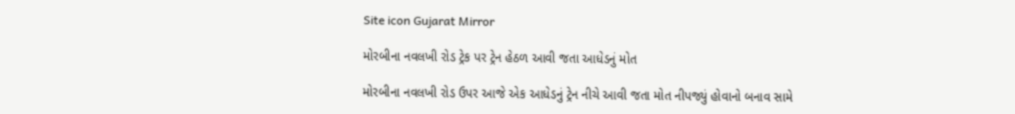Site icon Gujarat Mirror

મોરબીના નવલખી રોડ ટ્રેક પર ટ્રેન હેઠળ આવી જતા આધેડનું મોત

મોરબીના નવલખી રોડ ઉપર આજે એક આધેડનું ટ્રેન નીચે આવી જતા મોત નીપજ્યું હોવાનો બનાવ સામે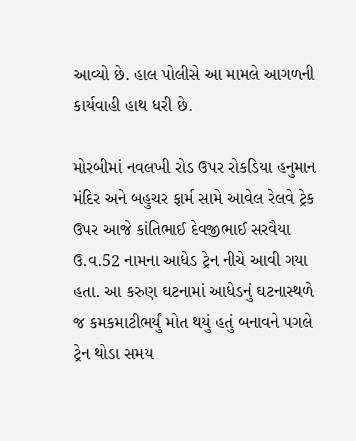આવ્યો છે. હાલ પોલીસે આ મામલે આગળની કાર્યવાહી હાથ ધરી છે.

મોરબીમાં નવલખી રોડ ઉપર રોકડિયા હનુમાન મંદિર અને બહુચર ફાર્મ સામે આવેલ રેલવે ટ્રેક ઉપર આજે કાંતિભાઈ દેવજીભાઈ સરવૈયા ઉ.વ.52 નામના આધેડ ટ્રેન નીચે આવી ગયા હતા. આ કરુણ ઘટનામાં આધેડનું ઘટનાસ્થળે જ કમકમાટીભર્યું મોત થયું હતું બનાવને પગલે ટ્રેન થોડા સમય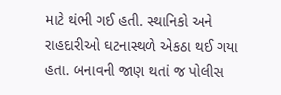માટે થંભી ગઈ હતી. સ્થાનિકો અને રાહદારીઓ ઘટનાસ્થળે એકઠા થઈ ગયા હતા. બનાવની જાણ થતાં જ પોલીસ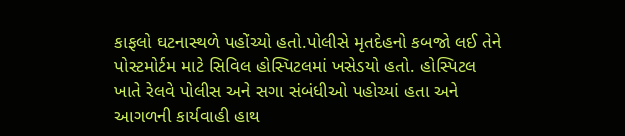કાફલો ઘટનાસ્થળે પહોંચ્યો હતો.પોલીસે મૃતદેહનો કબજો લઈ તેને પોસ્ટમોર્ટમ માટે સિવિલ હોસ્પિટલમાં ખસેડયો હતો. હોસ્પિટલ ખાતે રેલવે પોલીસ અને સગા સંબંધીઓ પહોચ્યાં હતા અને આગળની કાર્યવાહી હાથ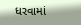ધરવામાં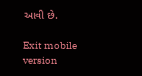આવી છે.

Exit mobile version